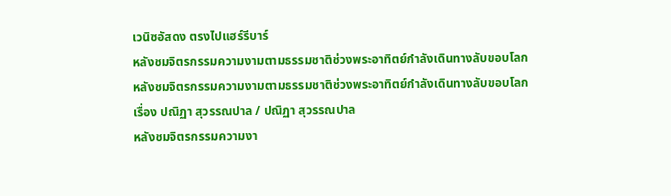เวนิซอัสดง ตรงไปแฮร์รีบาร์
หลังชมจิตรกรรมความงามตามธรรมชาติช่วงพระอาทิตย์กำลังเดินทางลับขอบโลก
หลังชมจิตรกรรมความงามตามธรรมชาติช่วงพระอาทิตย์กำลังเดินทางลับขอบโลก
เรื่อง ปณิฏา สุวรรณปาล / ปณิฏา สุวรรณปาล
หลังชมจิตรกรรมความงา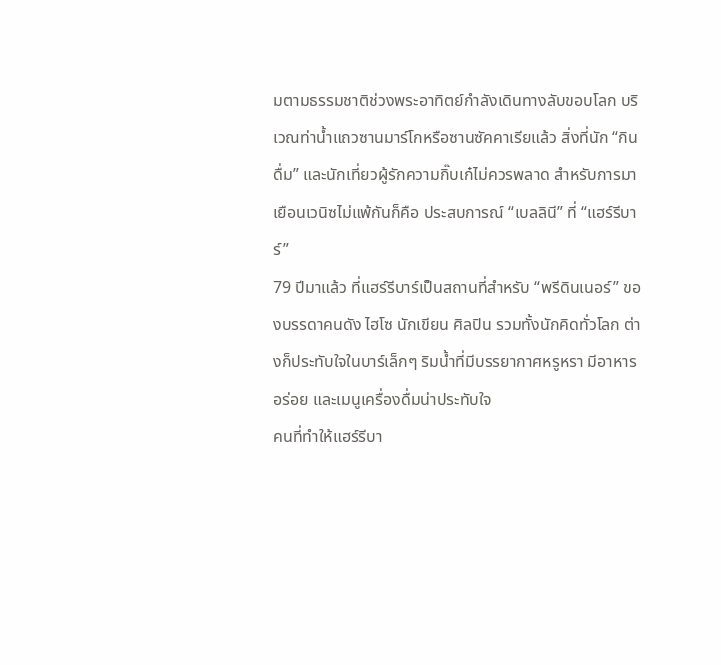มตามธรรมชาติช่วงพระอาทิตย์กำลังเดินทางลับขอบโลก บริเวณท่าน้ำแถวซานมาร์โกหรือซานซัคคาเรียแล้ว สิ่งที่นัก “กินดื่ม” และนักเที่ยวผู้รักความกิ๊บเก๋ไม่ควรพลาด สำหรับการมาเยือนเวนิซไม่แพ้กันก็คือ ประสบการณ์ “เบลลินี” ที่ “แฮร์รีบาร์”
79 ปีมาแล้ว ที่แฮร์รีบาร์เป็นสถานที่สำหรับ “พรีดินเนอร์” ของบรรดาคนดัง ไฮโซ นักเขียน ศิลปิน รวมทั้งนักคิดทั่วโลก ต่างก็ประทับใจในบาร์เล็กๆ ริมน้ำที่มีบรรยากาศหรูหรา มีอาหารอร่อย และเมนูเครื่องดื่มน่าประทับใจ
คนที่ทำให้แฮร์รีบา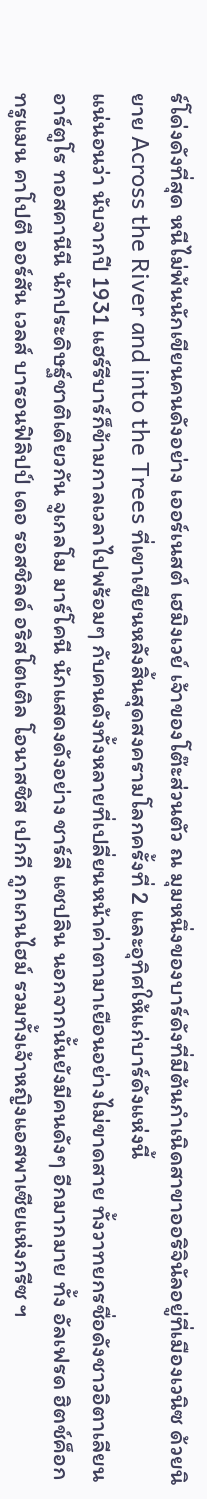ร์โด่งดังที่สุด หนีไม่พ้นนักเขียนคนดังอย่าง เออร์เนสต์ เฮมิงเวย์ เจ้าของโต๊ะส่วนตัว ณ มุมหนึ่งของบาร์ดังที่มีต้นกำเนิดสาขาออริจินัลอยู่ที่เมืองเวนิซ ด้วยนิยาย Across the River and into the Trees ที่เขาเขียนหลังสิ้นสุดสงครามโลกครั้งที่ 2 และอุทิศให้แก่บาร์ดังแห่งนี้
แน่นอนว่า นับจากปี 1931 แฮร์รีบาร์ก็ข้ามกาลเวลาไปพร้อมๆ กับคนดังทั้งหลายที่เปลี่ยนหน้าค่าตามาเยือนอย่างไม่ขาดสาย ทั้งวาทยกรชื่อดังชาวอิตาเลียน อาร์ตูโร ทอสคานีนี นักประดิษฐ์ชาติเดียวกัน จูเกลโม มาร์โคนี นักแสดงดังอย่าง ชาร์ลี แชปลิน นอกจากนั้นยังมีคนดังๆ อีกมากมาย ทั้ง อัลเฟรด ฮิตช์ค็อก ทรูแมน คาโปตี ออร์สัน เวลส์ บารอนฟิลิปป์ เดอ รอสชิลด์ อริสโตเติล โอนาสซิส เปกกี กูกเกนไฮม์ รวมทั้งเจ้าหญิงแอสพาเซียแห่งกรีซ ฯ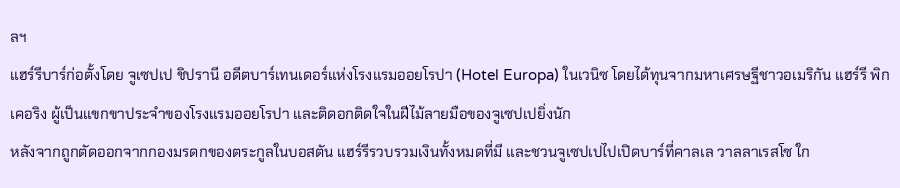ลฯ
แฮร์รีบาร์ก่อตั้งโดย จูเซปเป ชิปรานี อดีตบาร์เทนเดอร์แห่งโรงแรมออยโรปา (Hotel Europa) ในเวนิซ โดยได้ทุนจากมหาเศรษฐีชาวอเมริกัน แฮร์รี พิกเคอริง ผู้เป็นแขกขาประจำของโรงแรมออยโรปา และติดอกติดใจในฝีไม้ลายมือของจูเซปเปยิ่งนัก
หลังจากถูกตัดออกจากกองมรดกของตระกูลในบอสตัน แฮร์รีรวบรวมเงินทั้งหมดที่มี และชวนจูเซปเปไปเปิดบาร์ที่คาลเล วาลลาเรสโซ ใก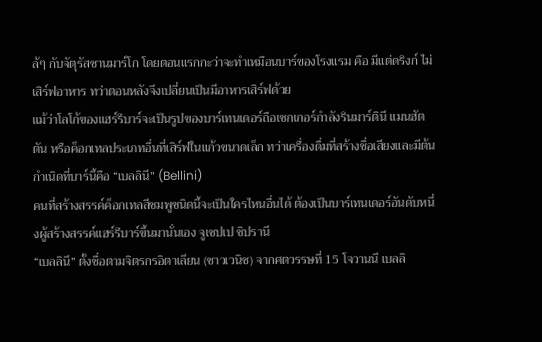ล้ๆ กับจัตุรัสซานมาร์โก โดยตอนแรกกะว่าจะทำเหมือนบาร์ของโรงแรม คือ มีแต่ดริงก์ ไม่เสิร์ฟอาหาร ทว่าตอนหลังจึงเปลี่ยนเป็นมีอาหารเสิร์ฟด้วย
แม้ว่าโลโก้ของแฮร์รีบาร์จะเป็นรูปของบาร์เทนเดอร์ถือเชกเกอร์กำลังรินมาร์ตินี แมนฮัตตัน หรือค็อกเทลประเภทอื่นที่เสิร์ฟในแก้วขนาดเล็ก ทว่าเครื่องดื่มที่สร้างชื่อเสียงและมีต้นกำเนิดที่บาร์นี้คือ “เบลลินี” (Bellini)
คนที่สร้างสรรค์ค็อกเทลสีชมพูชนิดนี้จะเป็นใครไหนอื่นได้ ต้องเป็นบาร์เทนเดอร์อันดับหนึ่งผู้สร้างสรรค์แฮร์รีบาร์ขึ้นมานั่นเอง จูเซปเป ชิปรานี
“เบลลินี” ตั้งชื่อตามจิตรกรอิตาเลียน (ชาวเวนิซ) จากศตวรรษที่ 15 โจวานนี เบลลิ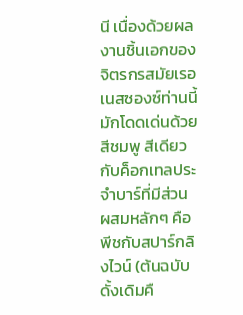นี เนื่องด้วยผลงานชิ้นเอกของจิตรกรสมัยเรอเนสซองซ์ท่านนี้มักโดดเด่นด้วยสีชมพู สีเดียวกับค็อกเทลประจำบาร์ที่มีส่วนผสมหลักๆ คือ พีชกับสปาร์กลิงไวน์ (ต้นฉบับดั้งเดิมคื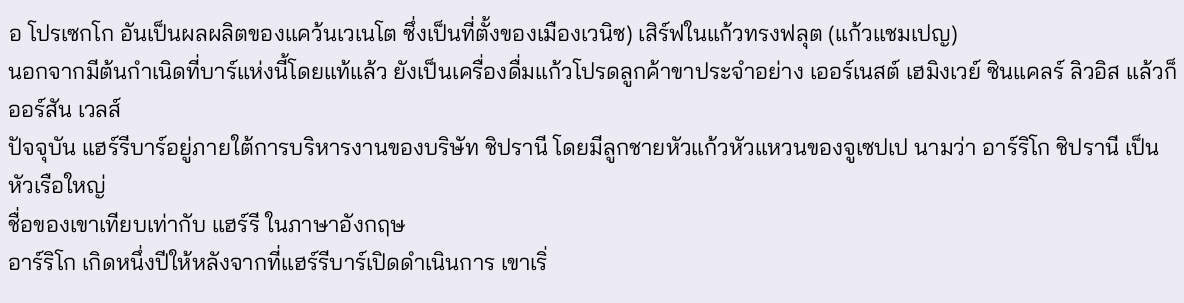อ โปรเซกโก อันเป็นผลผลิตของแคว้นเวเนโต ซึ่งเป็นที่ตั้งของเมืองเวนิซ) เสิร์ฟในแก้วทรงฟลุต (แก้วแชมเปญ)
นอกจากมีต้นกำเนิดที่บาร์แห่งนี้โดยแท้แล้ว ยังเป็นเครื่องดื่มแก้วโปรดลูกค้าขาประจำอย่าง เออร์เนสต์ เฮมิงเวย์ ซินแคลร์ ลิวอิส แล้วก็ออร์สัน เวลส์
ปัจจุบัน แฮร์รีบาร์อยู่ภายใต้การบริหารงานของบริษัท ชิปรานี โดยมีลูกชายหัวแก้วหัวแหวนของจูเซปเป นามว่า อาร์ริโก ชิปรานี เป็นหัวเรือใหญ่
ชื่อของเขาเทียบเท่ากับ แฮร์รี ในภาษาอังกฤษ
อาร์ริโก เกิดหนึ่งปีให้หลังจากที่แฮร์รีบาร์เปิดดำเนินการ เขาเริ่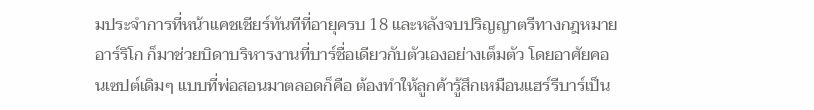มประจำการที่หน้าแคชเชียร์ทันทีที่อายุครบ 18 และหลังจบปริญญาตรีทางกฎหมาย อาร์ริโก ก็มาช่วยบิดาบริหารงานที่บาร์ชื่อเดียวกับตัวเองอย่างเต็มตัว โดยอาศัยคอนเซปต์เดิมๆ แบบที่พ่อสอนมาตลอดก็คือ ต้องทำให้ลูกค้ารู้สึกเหมือนแฮร์รีบาร์เป็น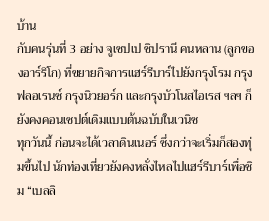บ้าน
กับคนรุ่นที่ 3 อย่าง จูเซปเป ชิปรานี คนหลาน (ลูกของอาร์ริโก) ที่ขยายกิจการแฮร์รีบาร์ไปยังกรุงโรม กรุงฟลอเรนซ์ กรุงนิวยอร์ก และกรุงบัวโนสไอเรส ฯลฯ ก็ยังคงคอนเซปต์เดิมแบบต้นฉบับในเวนิซ
ทุกวันนี้ ก่อนจะได้เวลาดินเนอร์ ซึ่งกว่าจะเริ่มก็สองทุ่มขึ้นไป นักท่องเที่ยวยังคงหลั่งไหลไปแฮร์รีบาร์เพื่อชิม “เบลลิ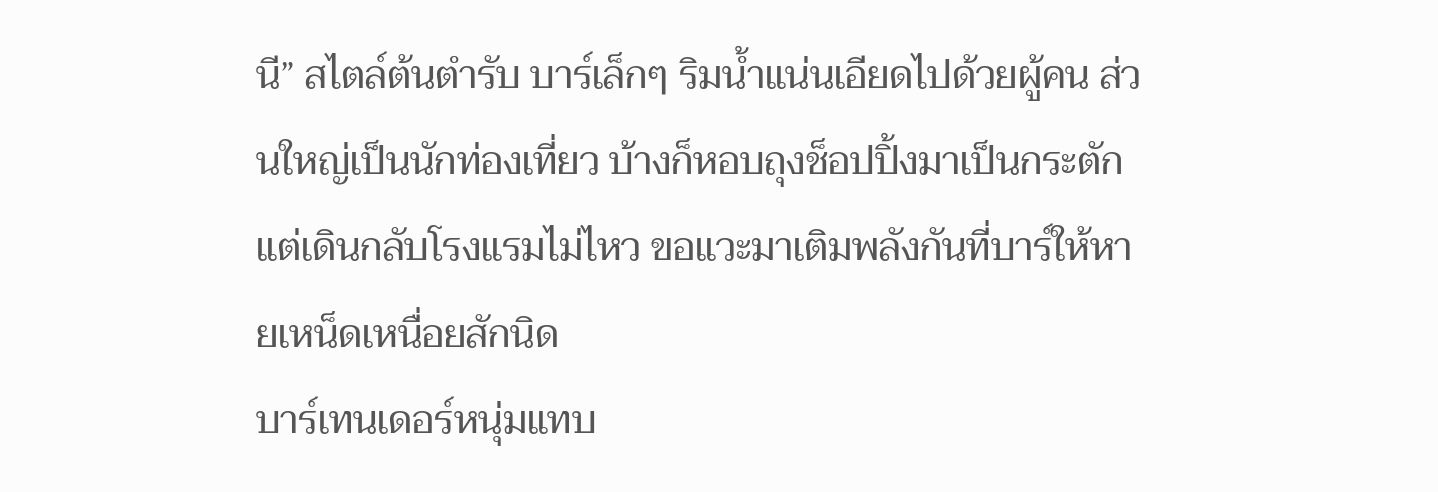นี” สไตล์ต้นตำรับ บาร์เล็กๆ ริมน้ำแน่นเอียดไปด้วยผู้คน ส่วนใหญ่เป็นนักท่องเที่ยว บ้างก็หอบถุงช็อปปิ้งมาเป็นกระตัก แต่เดินกลับโรงแรมไม่ไหว ขอแวะมาเติมพลังกันที่บาร์ให้หายเหน็ดเหนื่อยสักนิด
บาร์เทนเดอร์หนุ่มแทบ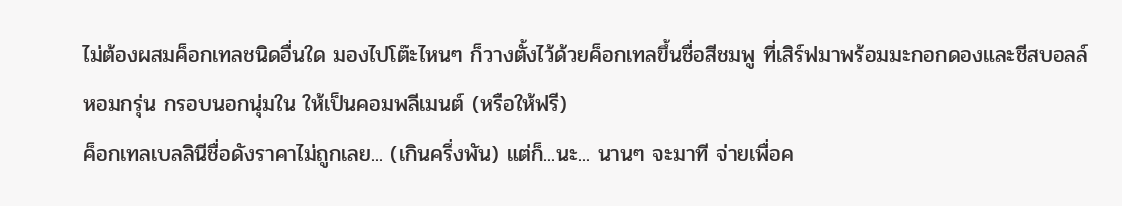ไม่ต้องผสมค็อกเทลชนิดอื่นใด มองไปโต๊ะไหนๆ ก็วางตั้งไว้ด้วยค็อกเทลขึ้นชื่อสีชมพู ที่เสิร์ฟมาพร้อมมะกอกดองและชีสบอลล์หอมกรุ่น กรอบนอกนุ่มใน ให้เป็นคอมพลีเมนต์ (หรือให้ฟรี)
ค็อกเทลเบลลินีชื่อดังราคาไม่ถูกเลย... (เกินครึ่งพัน) แต่ก็...นะ... นานๆ จะมาที จ่ายเพื่อค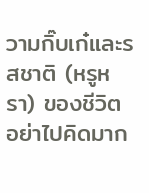วามกิ๊บเก๋และรสชาติ (หรูหรา) ของชีวิต อย่าไปคิดมาก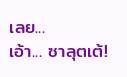เลย...
เอ้า... ซาลุตเต้!